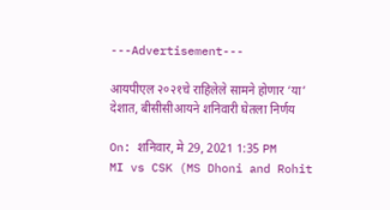---Advertisement---

आयपीएल २०२१चे राहिलेले सामने होणार ‘या’ देशात, बीसीसीआयने शनिवारी घेतला निर्णय

On: शनिवार, मे 29, 2021 1:35 PM
MI vs CSK (MS Dhoni and Rohit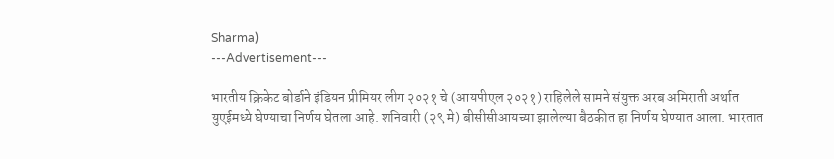Sharma)
---Advertisement---

भारतीय क्रिकेट बोर्डाने इंडियन प्रीमियर लीग २०२१ चे (आयपीएल २०२१) राहिलेले सामने संयुक्त अरब अमिराती अर्थात युएईमध्ये घेण्याचा निर्णय घेतला आहे. शनिवारी (२९ मे) बीसीसीआयच्या झालेल्या बैठकीत हा निर्णय घेण्यात आला. भारतात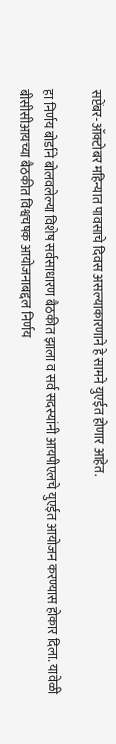सप्टेंबर-ऑक्टोबर महिन्यात पावसाचे दिवस असल्याकारणाने हे सामने युएईत होणार आहेत.

हा निर्णय बोर्डाने बोलवलेल्या विशेष सर्वसाधारण बैठकीत झाला व सर्व सदस्यांनी आयपीएलचे युएईत आयोजन करण्यास होकार दिला. यावेळी बीसीसीआयच्या बैठकीत विश्वचषक आयोजनाबद्दल निर्णय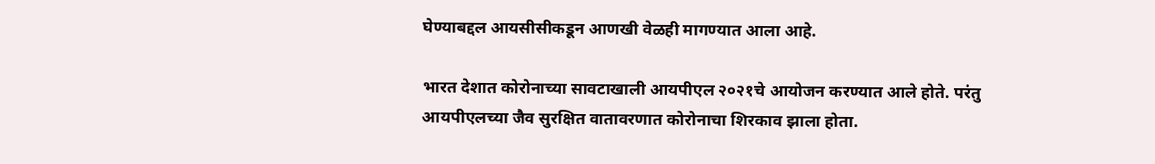घेण्याबद्दल आयसीसीकडून आणखी वेळही मागण्यात आला आहे.

भारत देशात कोरोनाच्या सावटाखाली आयपीएल २०२१चे आयोजन करण्यात आले होते. परंतु आयपीएलच्या जैव सुरक्षित वातावरणात कोरोनाचा शिरकाव झाला होता.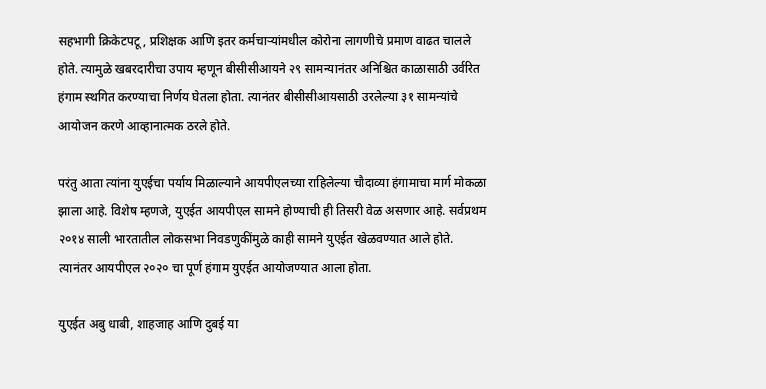सहभागी क्रिकेटपटू, प्रशिक्षक आणि इतर कर्मचाऱ्यांमधील कोरोना लागणीचे प्रमाण वाढत चालले होते. त्यामुळे खबरदारीचा उपाय म्हणून बीसीसीआयने २९ सामन्यानंतर अनिश्चित काळासाठी उर्वरित हंगाम स्थगित करण्याचा निर्णय घेतला होता. त्यानंतर बीसीसीआयसाठी उरलेल्या ३१ सामन्यांचे आयोजन करणे आव्हानात्मक ठरले होते.

परंतु आता त्यांना युएईचा पर्याय मिळाल्याने आयपीएलच्या राहिलेल्या चौदाव्या हंगामाचा मार्ग मोकळा झाला आहे. विशेष म्हणजे, युएईत आयपीएल सामने होण्याची ही तिसरी वेळ असणार आहे. सर्वप्रथम २०१४ साली भारतातील लोकसभा निवडणुकींमुळे काही सामने युएईत खेळवण्यात आले होते. त्यानंतर आयपीएल २०२० चा पूर्ण हंगाम युएईत आयोजण्यात आला होता.

युएईत अबु धाबी, शाहजाह आणि दुबई या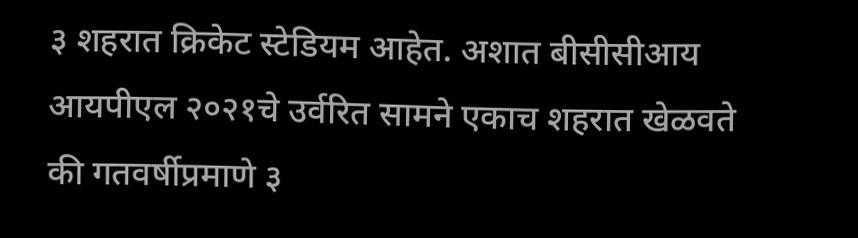३ शहरात क्रिकेट स्टेडियम आहेत. अशात बीसीसीआय आयपीएल २०२१चे उर्वरित सामने एकाच शहरात खेळवते की गतवर्षीप्रमाणे ३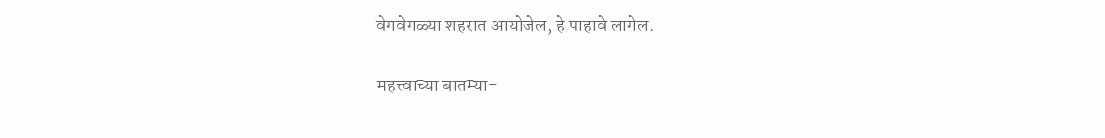वेगवेगळ्या शहरात आयोजेल, हे पाहावे लागेल.

महत्त्वाच्या बातम्या-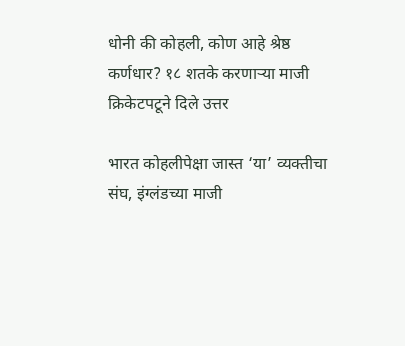धोनी की कोहली, कोण आहे श्रेष्ठ कर्णधार? १८ शतके करणाऱ्या माजी क्रिकेटपटूने दिले उत्तर

भारत कोहलीपेक्षा जास्त ‘या’ व्यक्तीचा संघ, इंग्लंडच्या माजी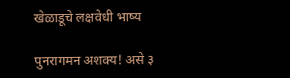खेळाडूचे लक्षवेधी भाष्य

पुनरागमन अशक्य! असे ३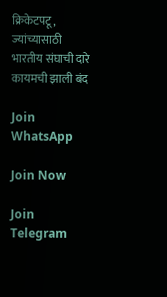क्रिकेटपटू, ज्यांच्यासाठी भारतीय संघाची दारे कायमची झाली बंद

Join WhatsApp

Join Now

Join Telegram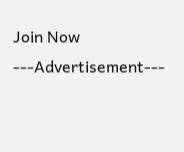Join Now
---Advertisement---